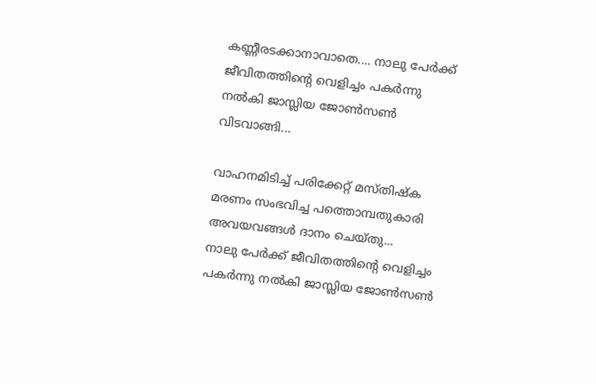കണ്ണീരടക്കാനാവാതെ.... നാലു പേർക്ക് ജീവിതത്തിന്റെ വെളിച്ചം പകർന്നു നൽകി ജാസ്ലിയ ജോൺസൺ വിടവാങ്ങി...

വാഹനമിടിച്ച് പരിക്കേറ്റ് മസ്തിഷ്ക മരണം സംഭവിച്ച പത്തൊമ്പതുകാരി അവയവങ്ങൾ ദാനം ചെയ്തു...
നാലു പേർക്ക് ജീവിതത്തിന്റെ വെളിച്ചം പകർന്നു നൽകി ജാസ്ലിയ ജോൺസൺ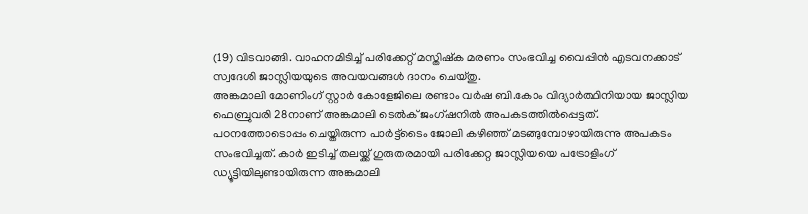(19) വിടവാങ്ങി. വാഹനമിടിച്ച് പരിക്കേറ്റ് മസ്തിഷ്ക മരണം സംഭവിച്ച വൈപ്പിൻ എടവനക്കാട് സ്വദേശി ജാസ്ലിയയുടെ അവയവങ്ങൾ ദാനം ചെയ്തു.
അങ്കമാലി മോണിംഗ് സ്റ്റാർ കോളേജിലെ രണ്ടാം വർഷ ബി.കോം വിദ്യാർത്ഥിനിയായ ജാസ്ലിയ ഫെബ്രുവരി 28നാണ് അങ്കമാലി ടെൽക് ജംഗ്ഷനിൽ അപകടത്തിൽപ്പെട്ടത്.
പഠനത്തോടൊപ്പം ചെയ്തിരുന്ന പാർട്ട്ടൈം ജോലി കഴിഞ്ഞ് മടങ്ങുമ്പോഴായിരുന്നു അപകടം സംഭവിച്ചത്. കാർ ഇടിച്ച് തലയ്ക്ക് ഗുരുതരമായി പരിക്കേറ്റ ജാസ്ലിയയെ പട്രോളിംഗ് ഡ്യൂട്ടിയിലുണ്ടായിരുന്ന അങ്കമാലി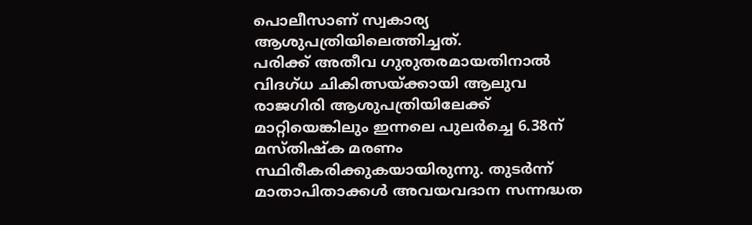പൊലീസാണ് സ്വകാര്യ ആശുപത്രിയിലെത്തിച്ചത്.
പരിക്ക് അതീവ ഗുരുതരമായതിനാൽ വിദഗ്ധ ചികിത്സയ്ക്കായി ആലുവ രാജഗിരി ആശുപത്രിയിലേക്ക് മാറ്റിയെങ്കിലും ഇന്നലെ പുലർച്ചെ 6.38ന് മസ്തിഷ്ക മരണം സ്ഥിരീകരിക്കുകയായിരുന്നു. തുടർന്ന് മാതാപിതാക്കൾ അവയവദാന സന്നദ്ധത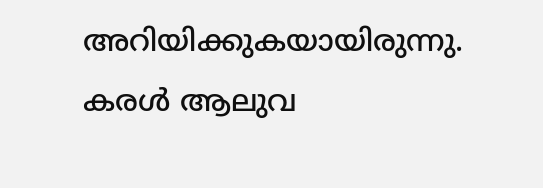അറിയിക്കുകയായിരുന്നു.
കരൾ ആലുവ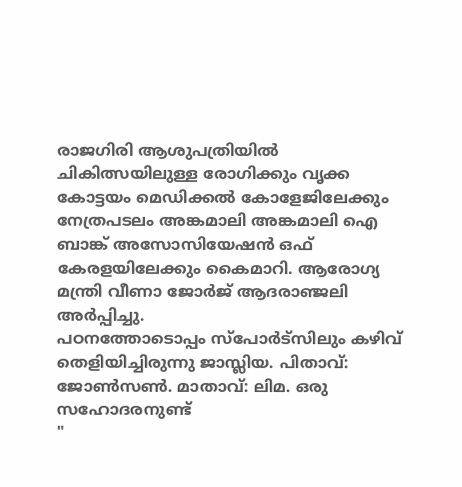രാജഗിരി ആശുപത്രിയിൽ ചികിത്സയിലുള്ള രോഗിക്കും വൃക്ക കോട്ടയം മെഡിക്കൽ കോളേജിലേക്കും നേത്രപടലം അങ്കമാലി അങ്കമാലി ഐ ബാങ്ക് അസോസിയേഷൻ ഒഫ് കേരളയിലേക്കും കൈമാറി. ആരോഗ്യ മന്ത്രി വീണാ ജോർജ് ആദരാഞ്ജലി അർപ്പിച്ചു.
പഠനത്തോടൊപ്പം സ്പോർട്സിലും കഴിവ് തെളിയിച്ചിരുന്നു ജാസ്ലിയ. പിതാവ്: ജോൺസൺ. മാതാവ്: ലിമ. ഒരു സഹോദരനുണ്ട്
"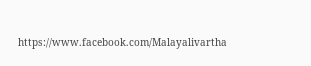https://www.facebook.com/Malayalivartha